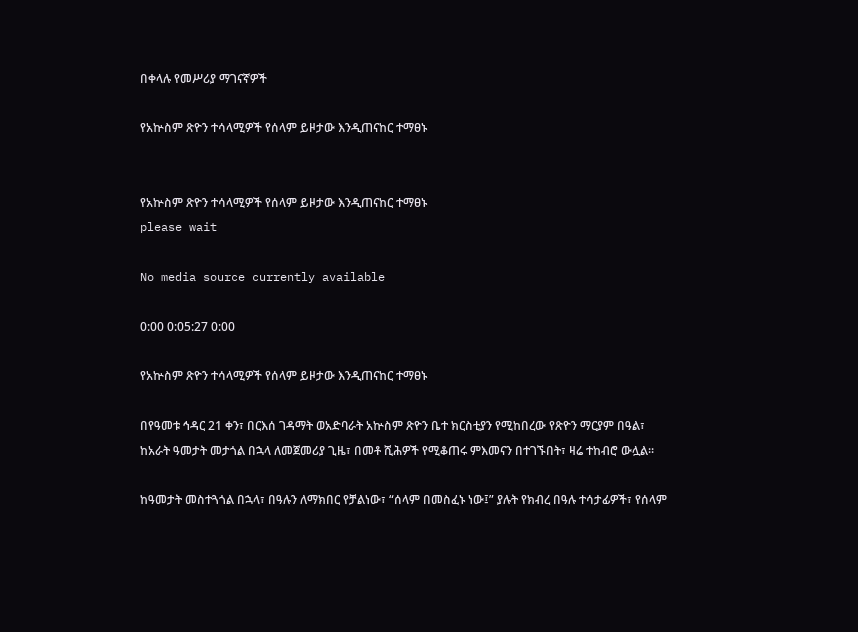በቀላሉ የመሥሪያ ማገናኛዎች

የአኵስም ጽዮን ተሳላሚዎች የሰላም ይዞታው እንዲጠናከር ተማፀኑ


የአኵስም ጽዮን ተሳላሚዎች የሰላም ይዞታው እንዲጠናከር ተማፀኑ
please wait

No media source currently available

0:00 0:05:27 0:00

የአኵስም ጽዮን ተሳላሚዎች የሰላም ይዞታው እንዲጠናከር ተማፀኑ

በየዓመቱ ኅዳር 21 ቀን፣ በርእሰ ገዳማት ወአድባራት አኵስም ጽዮን ቤተ ክርስቲያን የሚከበረው የጽዮን ማርያም በዓል፣ ከአራት ዓመታት መታጎል በኋላ ለመጀመሪያ ጊዜ፣ በመቶ ሺሕዎች የሚቆጠሩ ምእመናን በተገኙበት፣ ዛሬ ተከብሮ ውሏል፡፡

ከዓመታት መስተጓጎል በኋላ፣ በዓሉን ለማክበር የቻልነው፣ “ሰላም በመስፈኑ ነው፤” ያሉት የክብረ በዓሉ ተሳታፊዎች፣ የሰላም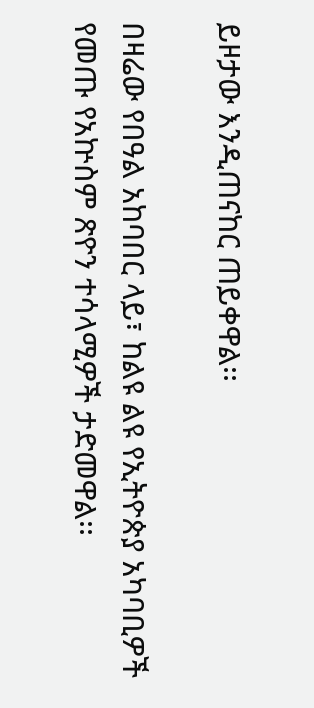ይዞታው እንዲጠናከር ጠይቀዋል፡፡

በዛሬው የበዓል አከባበር ላይ፣ ከልዩ ልዩ የኢትዮጵያ አካባቢዎች የመጡ የአኵስም ጽዮን ተሳላሚዎች ታድመዋል፡፡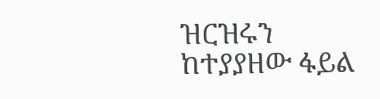ዝርዝሩን ከተያያዘው ፋይል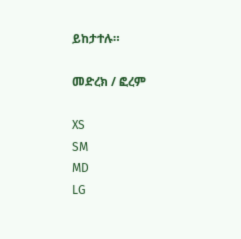ይከታተሉ።

መድረክ / ፎረም

XS
SM
MD
LG